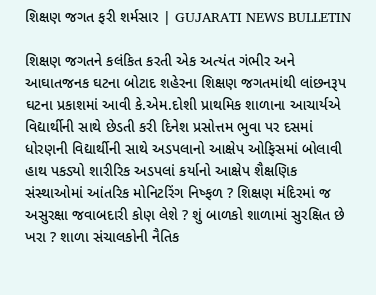શિક્ષણ જગત ફરી શર્મસાર | GUJARATI NEWS BULLETIN

શિક્ષણ જગતને કલંકિત કરતી એક અત્યંત ગંભીર અને આઘાતજનક ઘટના બોટાદ શહેરના શિક્ષણ જગતમાંથી લાંછનરૂપ ઘટના પ્રકાશમાં આવી કે.એમ.દોશી પ્રાથમિક શાળાના આચાર્યએ વિદ્યાર્થીની સાથે છેડતી કરી દિનેશ પ્રસોત્તમ ભુવા પર દસમાં ધોરણની વિદ્યાર્થીની સાથે અડપલાનો આક્ષેપ ઓફિસમાં બોલાવી હાથ પકડ્યો શારીરિક અડપલાં કર્યાનો આક્ષેપ શૈક્ષણિક સંસ્થાઓમાં આંતરિક મોનિટરિંગ નિષ્ફળ ? શિક્ષણ મંદિરમાં જ અસુરક્ષા જવાબદારી કોણ લેશે ? શું બાળકો શાળામાં સુરક્ષિત છે ખરા ? શાળા સંચાલકોની નૈતિક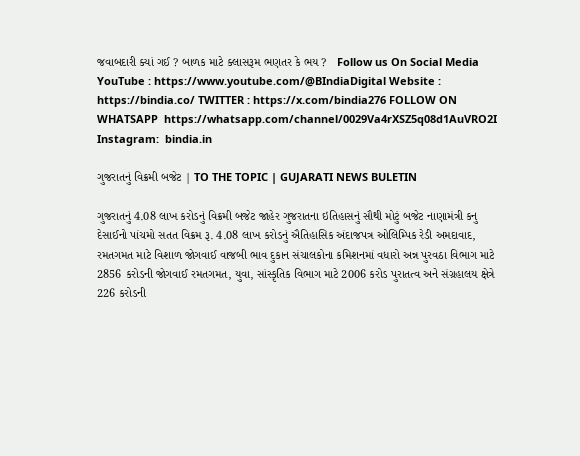જવાબદારી ક્યાં ગઈ ? બાળક માટે ક્લાસરૂમ ભણતર કે ભય ?   Follow us On Social Media YouTube : https://www.youtube.com/@BIndiaDigital Website : https://bindia.co/ TWITTER : https://x.com/bindia276 FOLLOW ON WHATSAPP  https://whatsapp.com/channel/0029Va4rXSZ5q08d1AuVRO2I Instagram:  bindia.in

ગુજરાતનું વિક્રમી બજેટ | TO THE TOPIC | GUJARATI NEWS BULETIN

ગુજરાતનું 4.08 લાખ કરોડનું વિક્રમી બજેટ જાહેર ગુજરાતના ઇતિહાસનું સૌથી મોટું બજેટ નાણામંત્રી કનુ દેસાઈનો પાંચમો સતત વિક્રમ રૂ. 4.08 લાખ કરોડનું ઐતિહાસિક અંદાજપત્ર ઓલિમ્પિક રેડી અમદાવાદ, રમતગમત માટે વિશાળ જોગવાઈ વાજબી ભાવ દુકાન સંચાલકોના કમિશનમાં વધારો અન્ન પુરવઠા વિભાગ માટે 2856 કરોડની જોગવાઈ રમતગમત, યુવા, સાંસ્કૃતિક વિભાગ માટે 2006 કરોડ પુરાતત્વ અને સંગ્રહાલય ક્ષેત્રે 226 કરોડની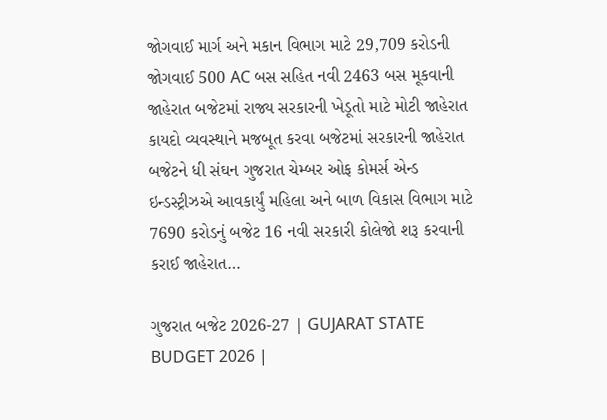જોગવાઈ માર્ગ અને મકાન વિભાગ માટે 29,709 કરોડની જોગવાઈ 500 AC બસ સહિત નવી 2463 બસ મૂકવાની જાહેરાત બજેટમાં રાજ્ય સરકારની ખેડૂતો માટે મોટી જાહેરાત કાયદો વ્યવસ્થાને મજબૂત કરવા બજેટમાં સરકારની જાહેરાત બજેટને ધી સંઘન ગુજરાત ચેમ્બર ઓફ કોમર્સ એન્ડ ઇન્ડસ્ટ્રીઝએ આવકાર્યું મહિલા અને બાળ વિકાસ વિભાગ માટે 7690 કરોડનું બજેટ 16 નવી સરકારી કોલેજો શરૂ કરવાની કરાઈ જાહેરાત…

ગુજરાત બજેટ 2026-27 | GUJARAT STATE BUDGET 2026 |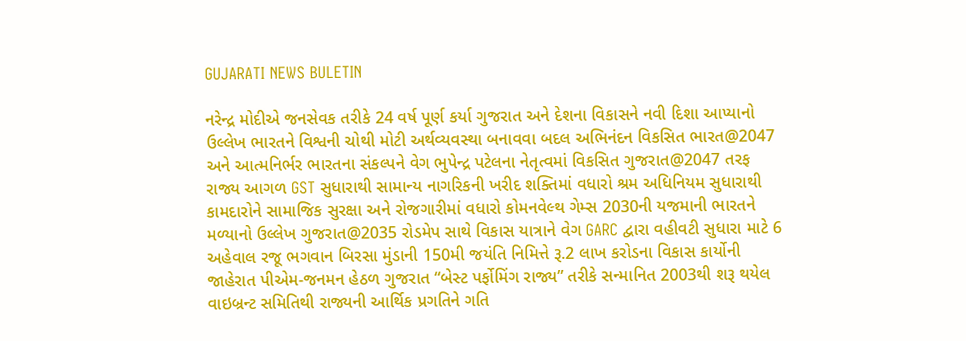GUJARATI NEWS BULETIN

નરેન્દ્ર મોદીએ જનસેવક તરીકે 24 વર્ષ પૂર્ણ કર્યા ગુજરાત અને દેશના વિકાસને નવી દિશા આપ્યાનો ઉલ્લેખ ભારતને વિશ્વની ચોથી મોટી અર્થવ્યવસ્થા બનાવવા બદલ અભિનંદન વિકસિત ભારત@2047 અને આત્મનિર્ભર ભારતના સંકલ્પને વેગ ભુપેન્દ્ર પટેલના નેતૃત્વમાં વિકસિત ગુજરાત@2047 તરફ રાજ્ય આગળ GST સુધારાથી સામાન્ય નાગરિકની ખરીદ શક્તિમાં વધારો શ્રમ અધિનિયમ સુધારાથી કામદારોને સામાજિક સુરક્ષા અને રોજગારીમાં વધારો કોમનવેલ્થ ગેમ્સ 2030ની યજમાની ભારતને મળ્યાનો ઉલ્લેખ ગુજરાત@2035 રોડમેપ સાથે વિકાસ યાત્રાને વેગ GARC દ્વારા વહીવટી સુધારા માટે 6 અહેવાલ રજૂ ભગવાન બિરસા મુંડાની 150મી જયંતિ નિમિત્તે રૂ.2 લાખ કરોડના વિકાસ કાર્યોની જાહેરાત પીએમ-જનમન હેઠળ ગુજરાત “બેસ્ટ પર્ફોમિંગ રાજ્ય” તરીકે સન્માનિત 2003થી શરૂ થયેલ વાઇબ્રન્ટ સમિતિથી રાજ્યની આર્થિક પ્રગતિને ગતિ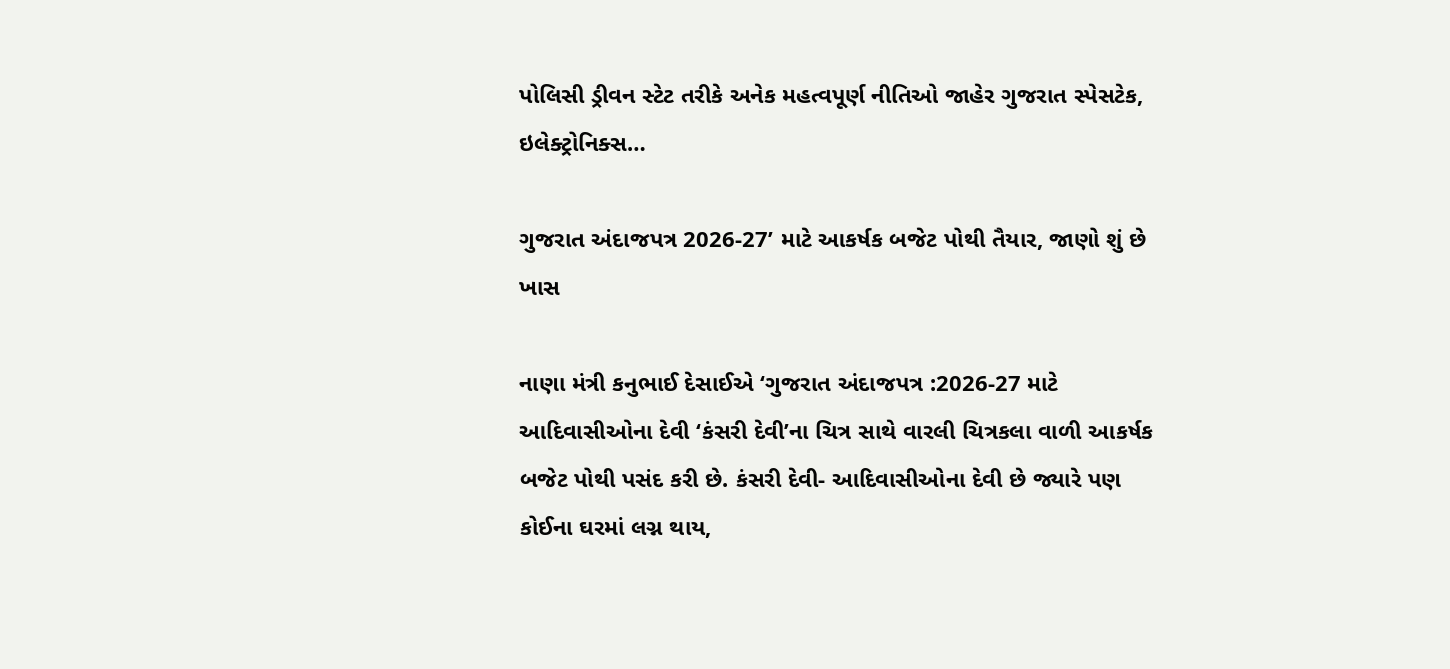પોલિસી ડ્રીવન સ્ટેટ તરીકે અનેક મહત્વપૂર્ણ નીતિઓ જાહેર ગુજરાત સ્પેસટેક, ઇલેક્ટ્રોનિક્સ…

ગુજરાત અંદાજપત્ર 2026-27’ માટે આકર્ષક બજેટ પોથી તૈયાર, જાણો શું છે ખાસ

નાણા‌ મંત્રી કનુભાઈ દેસાઈએ ‘ગુજરાત અંદાજપત્ર :2026-27 માટે આદિવાસીઓના દેવી ‘કંસરી દેવી’ના ચિત્ર સાથે વારલી ચિત્રકલા વાળી આકર્ષક બજેટ પોથી પસંદ કરી છે. કંસરી દેવી- આદિવાસીઓના દેવી છે જ્યારે પણ કોઈના ઘરમાં લગ્ન થાય,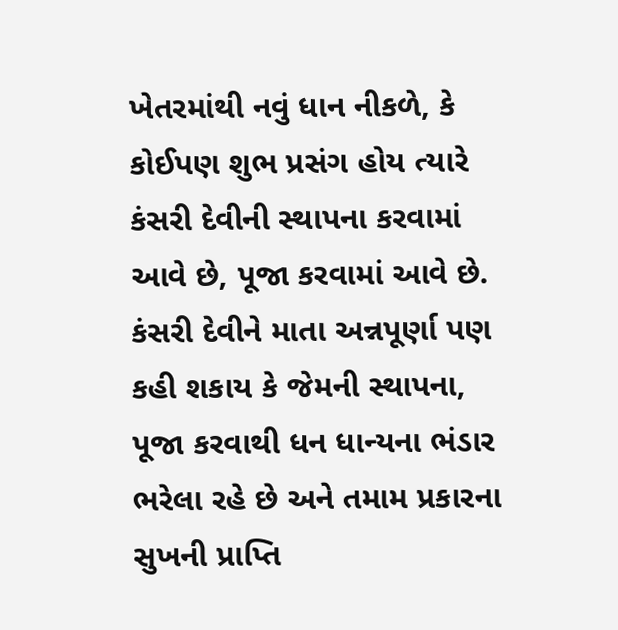ખેતરમાંથી નવું ધાન નીકળે, કે કોઈપણ શુભ પ્રસંગ હોય ત્યારે કંસરી દેવીની સ્થાપના કરવામાં આવે છે, પૂજા કરવામાં આવે છે. કંસરી દેવીને માતા અન્નપૂર્ણા પણ કહી શકાય કે જેમની સ્થાપના, પૂજા કરવાથી ધન ધાન્યના ભંડાર ભરેલા રહે છે અને તમામ પ્રકારના સુખની પ્રાપ્તિ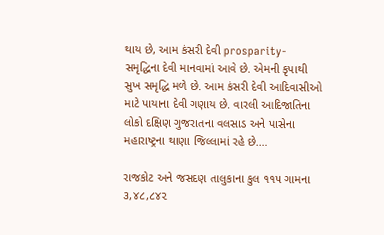થાય છે, આમ કંસરી દેવી prosparity- સમૃદ્ધિના દેવી માનવામાં આવે છે. એમની કૃપાથી સુખ સમૃદ્ધિ મળે છે. આમ કંસરી દેવી આદિવાસીઓ માટે પાયાના દેવી ગણાય છે. વારલી આદિજાતિના લોકો દક્ષિણ ગુજરાતના વલસાડ અને પાસેના મહારાષ્ટ્રના થાણા જિલ્લામાં રહે છે.…

રાજકોટ અને જસદણ તાલુકાના કુલ ૧૧૫ ગામના ૩,૪૮,૮૪૨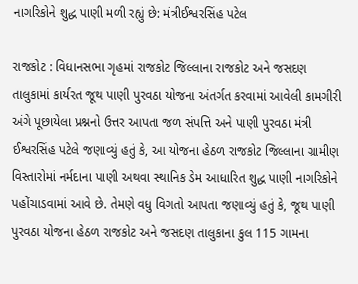નાગરિકોને શુદ્ધ પાણી મળી રહ્યું છે: મંત્રીઈશ્વરસિંહ પટેલ

રાજકોટ : વિધાનસભા ગૃહમાં રાજકોટ જિલ્લાના રાજકોટ અને જસદણ તાલુકામાં કાર્યરત જૂથ પાણી પુરવઠા યોજના અંતર્ગત કરવામાં આવેલી કામગીરી અંગે પૂછાયેલા પ્રશ્નનો ઉત્તર આપતા જળ સંપત્તિ અને પાણી પુરવઠા મંત્રી ઈશ્વરસિંહ પટેલે જણાવ્યું હતું કે, આ યોજના હેઠળ રાજકોટ જિલ્લાના ગ્રામીણ વિસ્તારોમાં નર્મદાના પાણી અથવા સ્થાનિક ડેમ આધારિત શુદ્ધ પાણી નાગરિકોને પહોંચાડવામાં આવે છે. તેમણે વધુ વિગતો આપતા જણાવ્યું હતું કે, જૂથ પાણી પુરવઠા યોજના હેઠળ રાજકોટ અને જસદણ તાલુકાના કુલ 115 ગામના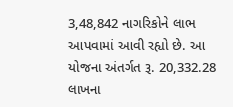3,48,842 નાગરિકોને લાભ આપવામાં આવી રહ્યો છે. આ યોજના અંતર્ગત રૂ. 20,332.28 લાખના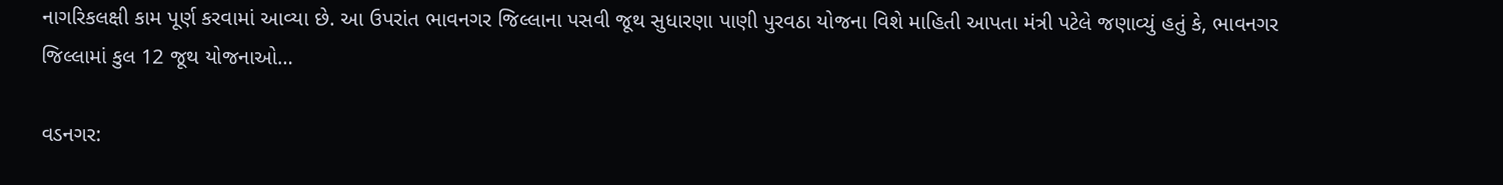નાગરિકલક્ષી કામ પૂર્ણ કરવામાં આવ્યા છે. આ ઉપરાંત ભાવનગર જિલ્લાના પસવી જૂથ સુધારણા પાણી પુરવઠા યોજના વિશે માહિતી આપતા મંત્રી પટેલે જણાવ્યું હતું કે, ભાવનગર જિલ્લામાં કુલ 12 જૂથ યોજનાઓ…

વડનગર: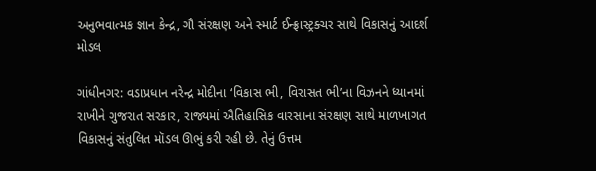અનુભવાત્મક જ્ઞાન કેન્દ્ર, ગૌ સંરક્ષણ અને સ્માર્ટ ઈન્ફ્રાસ્ટ્રક્ચર સાથે વિકાસનું આદર્શ મોડલ

ગાંધીનગર: વડાપ્રધાન નરેન્દ્ર મોદીના ‘વિકાસ ભી, વિરાસત ભી’ના વિઝનને ધ્યાનમાં રાખીને ગુજરાત સરકાર, રાજ્યમાં ઐતિહાસિક વારસાના સંરક્ષણ સાથે માળખાગત વિકાસનું સંતુલિત મૉડલ ઊભું કરી રહી છે. તેનું ઉત્તમ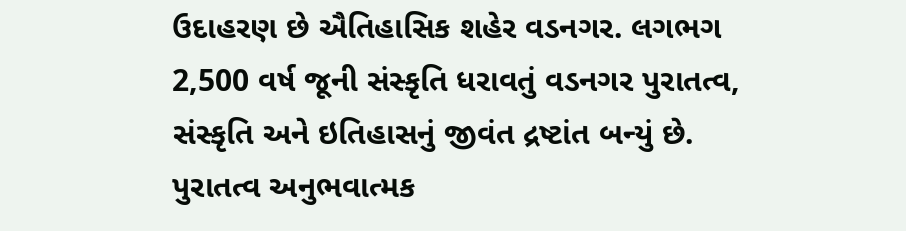ઉદાહરણ છે ઐતિહાસિક શહેર વડનગર. લગભગ 2,500 વર્ષ જૂની સંસ્કૃતિ ધરાવતું વડનગર પુરાતત્વ, સંસ્કૃતિ અને ઇતિહાસનું જીવંત દ્રષ્ટાંત બન્યું છે. પુરાતત્વ અનુભવાત્મક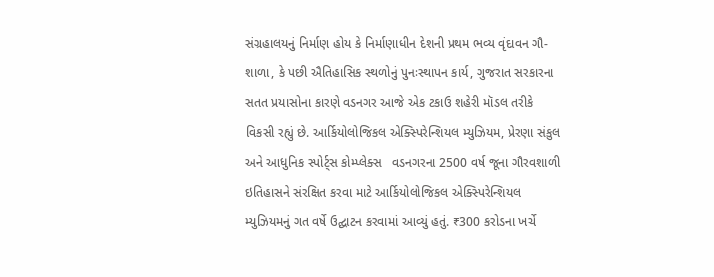સંગ્રહાલયનું નિર્માણ હોય કે નિર્માણાધીન દેશની પ્રથમ ભવ્ય વૃંદાવન ગૌ-શાળા, કે પછી ઐતિહાસિક સ્થળોનું પુનઃસ્થાપન કાર્ય, ગુજરાત સરકારના સતત પ્રયાસોના કારણે વડનગર આજે એક ટકાઉ શહેરી મૉડલ તરીકે વિકસી રહ્યું છે. આર્કિયોલોજિકલ એક્સ્પિરેન્શિયલ મ્યુઝિયમ, પ્રેરણા સંકુલ અને આધુનિક સ્પોર્ટ્સ કોમ્પ્લેક્સ   વડનગરના 2500 વર્ષ જૂના ગૌરવશાળી ઇતિહાસને સંરક્ષિત કરવા માટે આર્કિયોલોજિકલ એક્સ્પિરેન્શિયલ મ્યુઝિયમનું ગત વર્ષે ઉદ્ઘાટન કરવામાં આવ્યું હતું. ₹300 કરોડના ખર્ચે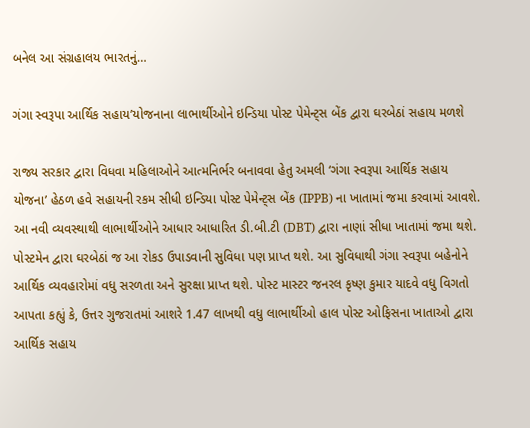બનેલ આ સંગ્રહાલય ભારતનું…

ગંગા સ્વરૂપા આર્થિક સહાય’યોજનાના લાભાર્થીઓને ઇન્ડિયા પોસ્ટ પેમેન્ટ્સ બેંક દ્વારા ઘરબેઠાં સહાય મળશે

રાજ્ય સરકાર દ્વારા વિધવા મહિલાઓને આત્મનિર્ભર બનાવવા હેતુ અમલી ‘ગંગા સ્વરૂપા આર્થિક સહાય યોજના’ હેઠળ હવે સહાયની રકમ સીધી ઇન્ડિયા પોસ્ટ પેમેન્ટ્સ બેંક (IPPB) ના ખાતામાં જમા કરવામાં આવશે. આ નવી વ્યવસ્થાથી લાભાર્થીઓને આધાર આધારિત ડી.બી.ટી (DBT) દ્વારા નાણાં સીધા ખાતામાં જમા થશે. પોસ્ટમેન દ્વારા ઘરબેઠાં જ આ રોકડ ઉપાડવાની સુવિધા પણ પ્રાપ્ત થશે. આ સુવિધાથી ગંગા સ્વરૂપા બહેનોને આર્થિક વ્યવહારોમાં વધુ સરળતા અને સુરક્ષા પ્રાપ્ત થશે. પોસ્ટ માસ્ટર જનરલ કૃષ્ણ કુમાર યાદવે વધુ વિગતો આપતા કહ્યું કે, ઉત્તર ગુજરાતમાં આશરે 1.47 લાખથી વધુ લાભાર્થીઓ હાલ પોસ્ટ ઓફિસના ખાતાઓ દ્વારા આર્થિક સહાય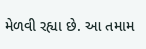મેળવી રહ્યા છે. આ તમામ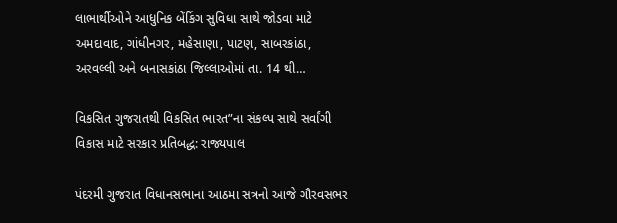લાભાર્થીઓને આધુનિક બેંકિંગ સુવિધા સાથે જોડવા માટે અમદાવાદ, ગાંધીનગર, મહેસાણા, પાટણ, સાબરકાંઠા, અરવલ્લી અને બનાસકાંઠા જિલ્લાઓમાં તા. 14 થી…

વિકસિત ગુજરાતથી વિકસિત ભારત”ના સંકલ્પ સાથે સર્વાંગી વિકાસ માટે સરકાર પ્રતિબદ્ધ: રાજ્યપાલ

પંદરમી ગુજરાત વિધાનસભાના આઠમા સત્રનો આજે ગૌરવસભર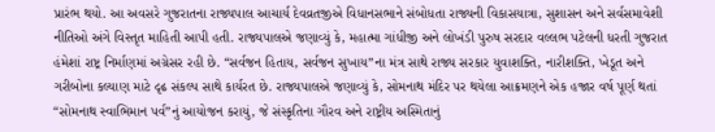પ્રારંભ થયો. આ અવસરે ગુજરાતના રાજ્યપાલ આચાર્ય દેવવ્રતજીએ વિધાનસભાને સંબોધતા રાજ્યની વિકાસયાત્રા, સુશાસન અને સર્વસમાવેશી નીતિઓ અંગે વિસ્તૃત માહિતી આપી હતી. રાજ્યપાલએ જણાવ્યું કે, મહાત્મા ગાંધીજી અને લોખંડી પુરુષ સરદાર વલ્લભ પટેલની ધરતી ગુજરાત હંમેશાં રાષ્ટ્ર નિર્માણમાં અગ્રેસર રહી છે. “સર્વજન હિતાય, સર્વજન સુખાય”ના મંત્ર સાથે રાજ્ય સરકાર યુવાશક્તિ, નારીશક્તિ, ખેડૂત અને ગરીબોના કલ્યાણ માટે દૃઢ સંકલ્પ સાથે કાર્યરત છે. રાજ્યપાલએ જણાવ્યું કે, સોમનાથ મંદિર પર થયેલા આક્રમણને એક હજાર વર્ષ પૂર્ણ થતાં “સોમનાથ સ્વાભિમાન પર્વ”નું આયોજન કરાયું, જે સંસ્કૃતિના ગૌરવ અને રાષ્ટ્રીય અસ્મિતાનું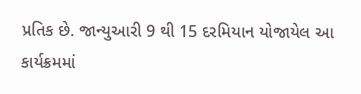પ્રતિક છે. જાન્યુઆરી 9 થી 15 દરમિયાન યોજાયેલ આ કાર્યક્રમમાં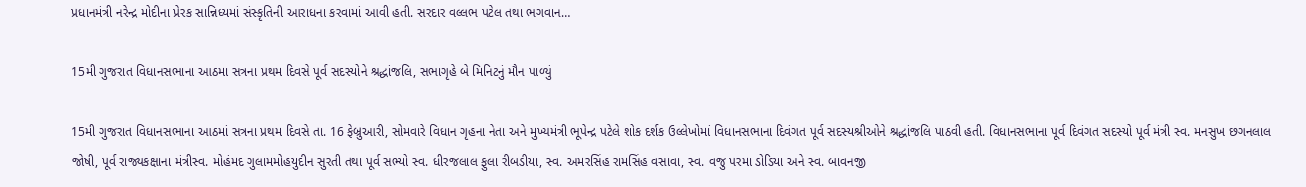પ્રધાનમંત્રી નરેન્દ્ર મોદીના પ્રેરક સાન્નિધ્યમાં સંસ્કૃતિની આરાધના કરવામાં આવી હતી. સરદાર વલ્લભ પટેલ તથા ભગવાન…

15મી ગુજરાત વિધાનસભાના આઠમા સત્રના પ્રથમ દિવસે પૂર્વ સદસ્યોને શ્રદ્ધાંજલિ, સભાગૃહે બે મિનિટનું મૌન પાળ્યું

15મી ગુજરાત વિધાનસભાના આઠમાં સત્રના પ્રથમ દિવસે તા. 16 ફેબ્રુઆરી, સોમવારે વિધાન ગૃહના નેતા અને મુખ્યમંત્રી ભૂપેન્દ્ર પટેલે શોક દર્શક ઉલ્લેખોમાં વિધાનસભાના દિવંગત પૂર્વ સદસ્યશ્રીઓને શ્રદ્ધાંજલિ પાઠવી હતી. વિધાનસભાના પૂર્વ દિવંગત સદસ્યો પૂર્વ મંત્રી સ્વ. મનસુખ છગનલાલ જોષી, પૂર્વ રાજ્યકક્ષાના મંત્રીસ્વ. મોહંમદ ગુલામમોહયુદીન સુરતી તથા પૂર્વ સભ્યો સ્વ. ધીરજલાલ ફુલા રીબડીયા, સ્વ. અમરસિંહ રામસિંહ વસાવા, સ્વ. વજુ પરમા ડોડિયા અને સ્વ. બાવનજી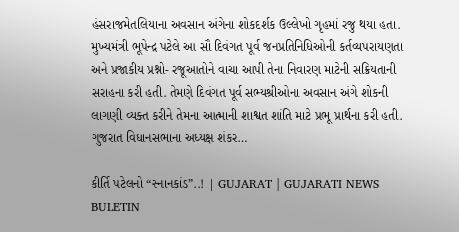હંસરાજમેતલિયાના અવસાન અંગેના શોકદર્શક ઉલ્લેખો ગૃહમાં રજુ થયા હતા. મુખ્યમંત્રી ભૂપેન્દ્ર પટેલે આ સૌ દિવંગત પૂર્વ જનપ્રતિનિધિઓની કર્તવ્યપરાયણતા અને પ્રજાકીય પ્રશ્નો- રજૂઆતોને વાચા આપી તેના નિવારણ માટેની સક્રિયતાની સરાહના કરી હતી. તેમણે દિવંગત પૂર્વ સભ્યશ્રીઓના અવસાન અંગે શોકની લાગણી વ્યક્ત કરીને તેમના આત્માની શાશ્વત શાંતિ માટે પ્રભૂ પ્રાર્થના કરી હતી. ગુજરાત વિધાનસભાના અધ્યક્ષ શંકર…

કીર્તિ પટેલનો “સ્નાનકાંડ”..! | GUJARAT | GUJARATI NEWS BULETIN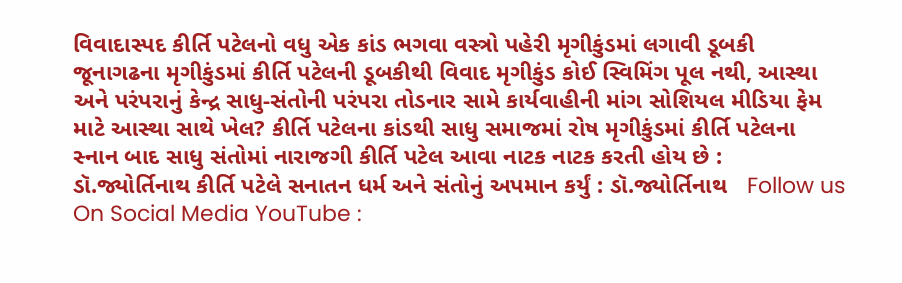વિવાદાસ્પદ કીર્તિ પટેલનો વધુ એક કાંડ ભગવા વસ્ત્રો પહેરી મૃગીકુંડમાં લગાવી ડૂબકી જૂનાગઢના મૃગીકુંડમાં કીર્તિ પટેલની ડૂબકીથી વિવાદ મૃગીકુંડ કોઈ સ્વિમિંગ પૂલ નથી, આસ્થા અને પરંપરાનું કેન્દ્ર સાધુ-સંતોની પરંપરા તોડનાર સામે કાર્યવાહીની માંગ સોશિયલ મીડિયા ફેમ માટે આસ્થા સાથે ખેલ? કીર્તિ પટેલના કાંડથી સાધુ સમાજમાં રોષ મૃગીકુંડમાં કીર્તિ પટેલના સ્નાન બાદ સાધુ સંતોમાં નારાજગી કીર્તિ પટેલ આવા નાટક નાટક કરતી હોય છે : ડૉ.જ્યોર્તિનાથ કીર્તિ પટેલે સનાતન ધર્મ અને સંતોનું અપમાન કર્યું : ડૉ.જ્યોર્તિનાથ   Follow us On Social Media YouTube :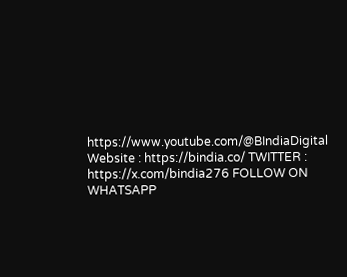https://www.youtube.com/@BIndiaDigital Website : https://bindia.co/ TWITTER : https://x.com/bindia276 FOLLOW ON WHATSAPP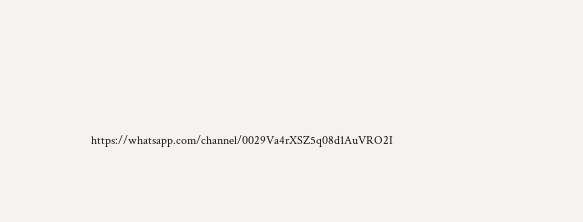https://whatsapp.com/channel/0029Va4rXSZ5q08d1AuVRO2I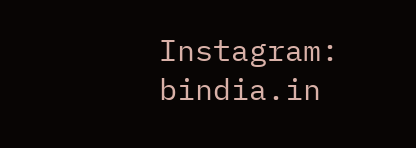Instagram:  bindia.in